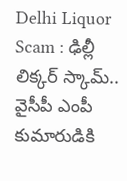Delhi Liquor Scam : ఢిల్లీ లిక్కర్ స్కామ్.. వైసీపీ ఎంపీ కుమారుడికి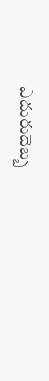ఎదురుదెబ్బ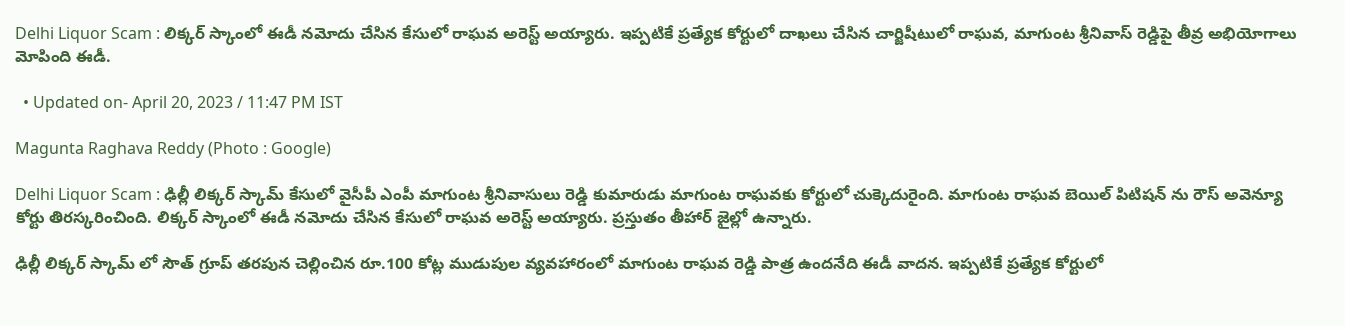Delhi Liquor Scam : లిక్కర్ స్కాంలో ఈడీ నమోదు చేసిన కేసులో రాఘవ అరెస్ట్ అయ్యారు. ఇప్పటికే ప్రత్యేక కోర్టులో దాఖలు చేసిన చార్జిషీటులో రాఘవ, మాగుంట శ్రీనివాస్ రెడ్డిపై తీవ్ర అభియోగాలు మోపింది ఈడీ.

  • Updated on- April 20, 2023 / 11:47 PM IST

Magunta Raghava Reddy (Photo : Google)

Delhi Liquor Scam : ఢిల్లీ లిక్కర్ స్కామ్ కేసులో వైసీపీ ఎంపీ మాగుంట శ్రీనివాసులు రెడ్డి కుమారుడు మాగుంట రాఘవకు కోర్టులో చుక్కెదురైంది. మాగుంట రాఘవ బెయిల్ పిటిషన్ ను రౌస్ అవెన్యూ కోర్టు తిరస్కరించింది. లిక్కర్ స్కాంలో ఈడీ నమోదు చేసిన కేసులో రాఘవ అరెస్ట్ అయ్యారు. ప్రస్తుతం తీహార్ జైల్లో ఉన్నారు.

ఢిల్లీ లిక్కర్ స్కామ్ లో సౌత్ గ్రూప్ తరపున చెల్లించిన రూ.100 కోట్ల ముడుపుల వ్యవహారంలో మాగుంట రాఘవ రెడ్డి పాత్ర ఉందనేది ఈడీ వాదన. ఇప్పటికే ప్రత్యేక కోర్టులో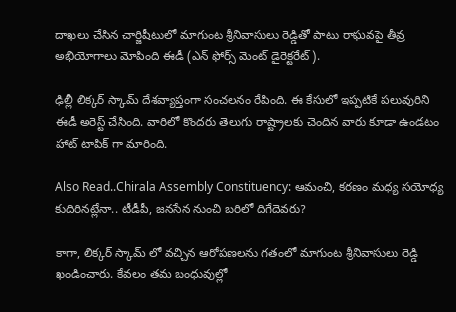దాఖలు చేసిన చార్జిషీటులో మాగుంట శ్రీనివాసులు రెడ్డితో పాటు రాఘవపై తీవ్ర అభియోగాలు మోపింది ఈడీ (ఎన్ ఫోర్స్ మెంట్ డైరెక్టరేట్).

ఢిల్లీ లిక్కర్ స్కామ్ దేశవ్యాప్తంగా సంచలనం రేపింది. ఈ కేసులో ఇప్పటికే పలువురిని ఈడీ అరెస్ట్ చేసింది. వారిలో కొందరు తెలుగు రాష్ట్రాలకు చెందిన వారు కూడా ఉండటం హాట్ టాపిక్ గా మారింది.

Also Read..Chirala Assembly Constituency: ఆమంచి, కరణం మధ్య సయోధ్య కుదిరినట్లేనా.. టీడీపీ, జనసేన నుంచి బరిలో దిగేదెవరు?

కాగా, లిక్కర్ స్కామ్ లో వచ్చిన ఆరోపణలను గతంలో మాగుంట శ్రీనివాసులు రెడ్డి ఖండించారు. కేవలం తమ బంధువుల్లో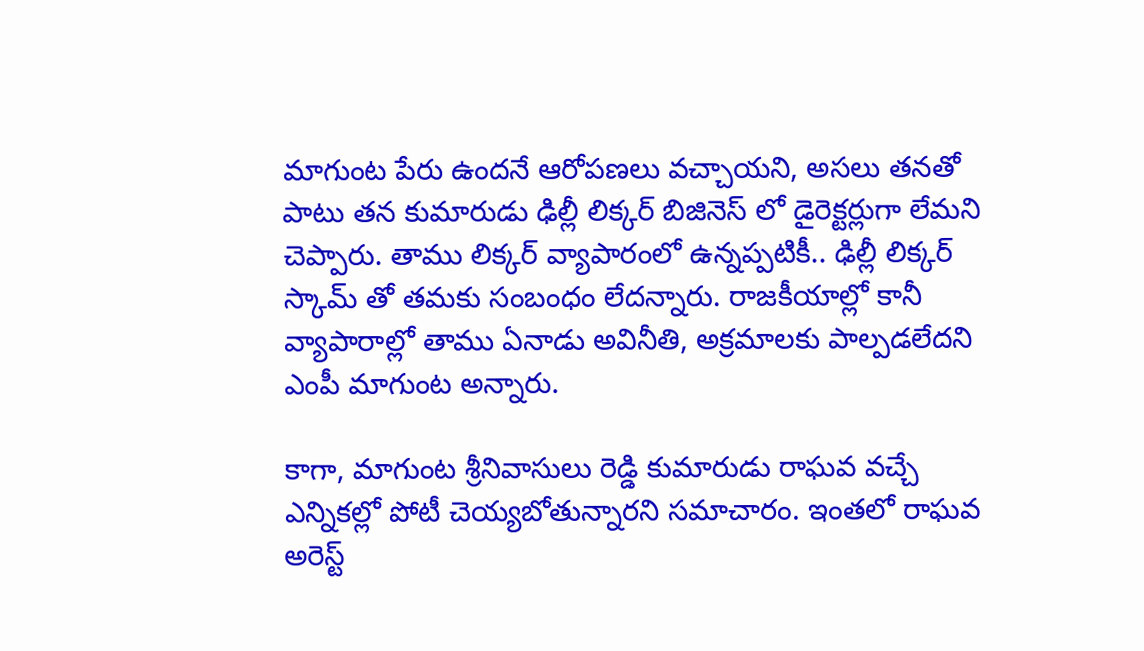మాగుంట పేరు ఉందనే ఆరోపణలు వచ్చాయని, అసలు తనతో పాటు తన కుమారుడు ఢిల్లీ లిక్కర్ బిజినెస్ లో డైరెక్టర్లుగా లేమని చెప్పారు. తాము లిక్కర్ వ్యాపారంలో ఉన్నప్పటికీ.. ఢిల్లీ లిక్కర్ స్కామ్ తో తమకు సంబంధం లేదన్నారు. రాజకీయాల్లో కానీ వ్యాపారాల్లో తాము ఏనాడు అవినీతి, అక్రమాలకు పాల్పడలేదని ఎంపీ మాగుంట అన్నారు.

కాగా, మాగుంట శ్రీనివాసులు రెడ్డి కుమారుడు రాఘవ వచ్చే ఎన్నికల్లో పోటీ చెయ్యబోతున్నారని సమాచారం. ఇంతలో రాఘవ అరెస్ట్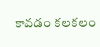కావడం కలకలం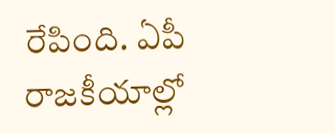రేపింది. ఏపీ రాజకీయాల్లో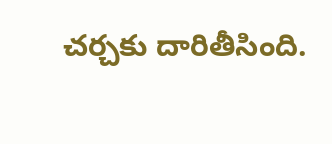చర్చకు దారితీసింది.